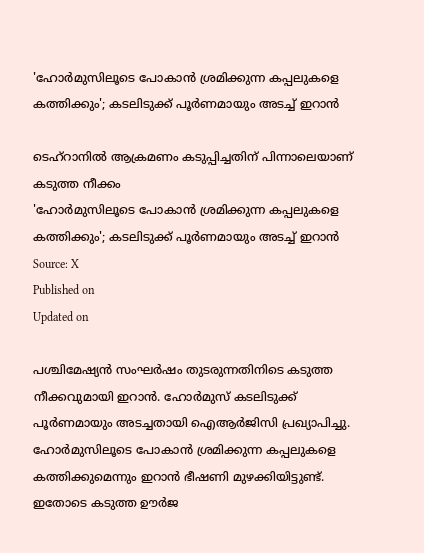'ഹോർമുസിലൂടെ പോകാൻ ശ്രമിക്കുന്ന കപ്പലുകളെ കത്തിക്കും'; കടലിടുക്ക് പൂർണമായും അടച്ച് ഇറാൻ

ടെഹ്റാനിൽ ആക്രമണം കടുപ്പിച്ചതിന് പിന്നാലെയാണ് കടുത്ത നീക്കം
'ഹോർമുസിലൂടെ പോകാൻ ശ്രമിക്കുന്ന കപ്പലുകളെ കത്തിക്കും'; കടലിടുക്ക് പൂർണമായും അടച്ച് ഇറാൻ
Source: X
Published on
Updated on

പശ്ചിമേഷ്യൻ സംഘർഷം തുടരുന്നതിനിടെ കടുത്ത നീക്കവുമായി ഇറാൻ. ഹോർമുസ് കടലിടുക്ക് പൂർണമായും അടച്ചതായി ഐആർജിസി പ്രഖ്യാപിച്ചു. ഹോർമുസിലൂടെ പോകാൻ ശ്രമിക്കുന്ന കപ്പലുകളെ കത്തിക്കുമെന്നും ഇറാൻ ഭീഷണി മുഴക്കിയിട്ടുണ്ട്. ഇതോടെ കടുത്ത ഊർജ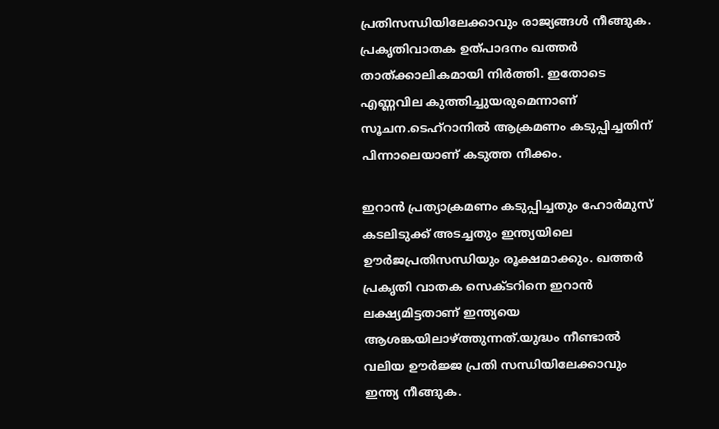പ്രതിസന്ധിയിലേക്കാവും രാജ്യങ്ങൾ നീങ്ങുക. പ്രകൃതിവാതക ഉത്പാദനം ഖത്തർ താത്ക്കാലികമായി നിർത്തി. ഇതോടെ എണ്ണവില കുത്തിച്ചുയരുമെന്നാണ് സൂചന.ടെഹ്റാനിൽ ആക്രമണം കടുപ്പിച്ചതിന് പിന്നാലെയാണ് കടുത്ത നീക്കം.

ഇറാൻ പ്രത്യാക്രമണം കടുപ്പിച്ചതും ഹോർമുസ് കടലിടുക്ക് അടച്ചതും ഇന്ത്യയിലെ ഊർജപ്രതിസന്ധിയും രൂക്ഷമാക്കും. ഖത്തർ പ്രകൃതി വാതക സെക്ടറിനെ ഇറാൻ ലക്ഷ്യമിട്ടതാണ് ഇന്ത്യയെ ആശങ്കയിലാഴ്ത്തുന്നത്.യുദ്ധം നീണ്ടാൽ വലിയ ഊർജ്ജ പ്രതി സന്ധിയിലേക്കാവും ഇന്ത്യ നീങ്ങുക.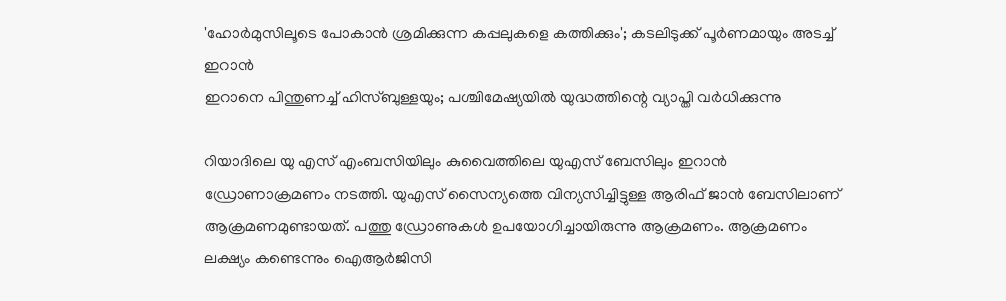'ഹോർമുസിലൂടെ പോകാൻ ശ്രമിക്കുന്ന കപ്പലുകളെ കത്തിക്കും'; കടലിടുക്ക് പൂർണമായും അടച്ച് ഇറാൻ
ഇറാനെ പിന്തുണച്ച് ഹിസ്ബുള്ളയും; പശ്ചിമേഷ്യയില്‍ യുദ്ധത്തിന്റെ വ്യാപ്തി വര്‍ധിക്കുന്നു

റിയാദിലെ യു എസ് എംബസിയിലും കുവൈത്തിലെ യുഎസ് ബേസിലും ഇറാൻ ഡ്രോണാക്രമണം നടത്തി. യുഎസ് സൈന്യത്തെ വിന്യസിച്ചിട്ടുള്ള ആരിഫ് ജാന്‍ ബേസിലാണ് ആക്രമണമുണ്ടായത്. പത്തു ഡ്രോണുകൾ ഉപയോഗിച്ചായിരുന്നു ആക്രമണം. ആക്രമണം ലക്ഷ്യം കണ്ടെന്നും ഐആർജിസി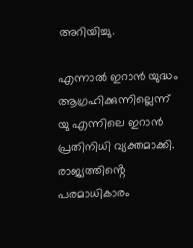അറിയിച്ചു.

എന്നാൽ ഇറാൻ യുദ്ധം ആഗ്രഹിക്കുന്നില്ലെന്ന് യു എന്നിലെ ഇറാൻ പ്രതിനിധി വ്യക്തമാക്കി. രാജ്യത്തിൻ്റെ പരമാധികാരം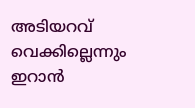അടിയറവ് വെക്കില്ലെന്നും ഇറാൻ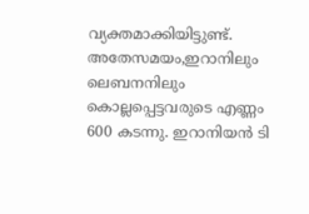വ്യക്തമാക്കിയിട്ടുണ്ട്. അതേസമയം,ഇറാനിലും ലെബനനിലും കൊല്ലപ്പെട്ടവരുടെ എണ്ണം 600 കടന്നു. ഇറാനിയൻ ടി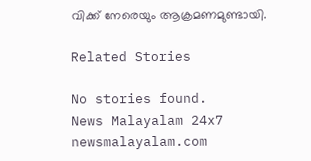വിക്ക് നേരെയും ആക്രമണമുണ്ടായി.

Related Stories

No stories found.
News Malayalam 24x7
newsmalayalam.com